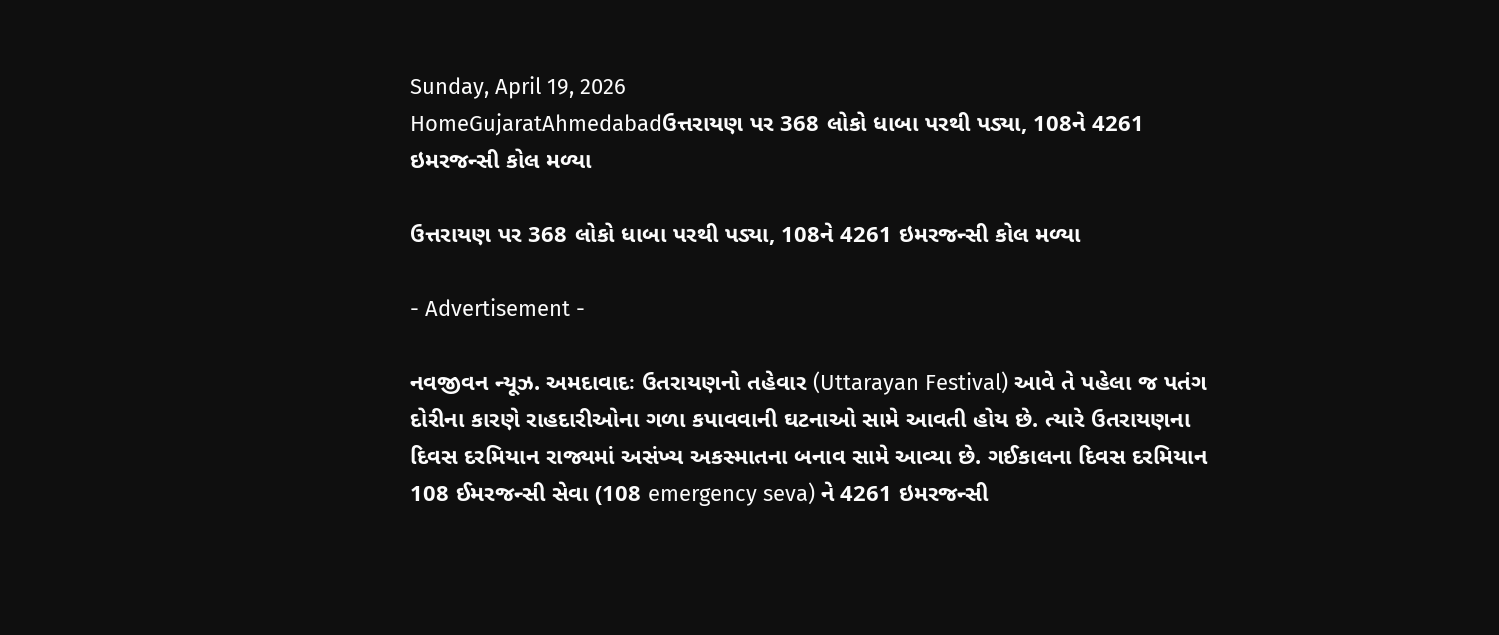Sunday, April 19, 2026
HomeGujaratAhmedabadઉત્તરાયણ પર 368 લોકો ધાબા પરથી પડ્યા, 108ને 4261 ઇમરજન્સી કોલ મળ્યા

ઉત્તરાયણ પર 368 લોકો ધાબા પરથી પડ્યા, 108ને 4261 ઇમરજન્સી કોલ મળ્યા

- Advertisement -

નવજીવન ન્યૂઝ. અમદાવાદઃ ઉતરાયણનો તહેવાર (Uttarayan Festival) આવે તે પહેલા જ પતંગ દોરીના કારણે રાહદારીઓના ગળા કપાવવાની ઘટનાઓ સામે આવતી હોય છે. ત્યારે ઉતરાયણના દિવસ દરમિયાન રાજ્યમાં અસંખ્ય અકસ્માતના બનાવ સામે આવ્યા છે. ગઈકાલના દિવસ દરમિયાન 108 ઈમરજન્સી સેવા (108 emergency seva) ને 4261 ઇમરજન્સી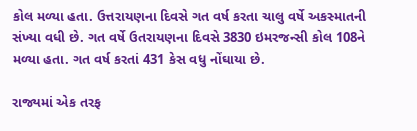કોલ મળ્યા હતા. ઉત્તરાયણના દિવસે ગત વર્ષ કરતા ચાલુ વર્ષે અકસ્માતની સંખ્યા વધી છે. ગત વર્ષે ઉતરાયણના દિવસે 3830 ઇમરજન્સી કોલ 108ને મળ્યા હતા. ગત વર્ષ કરતાં 431 કેસ વધુ નોંઘાયા છે.

રાજ્યમાં એક તરફ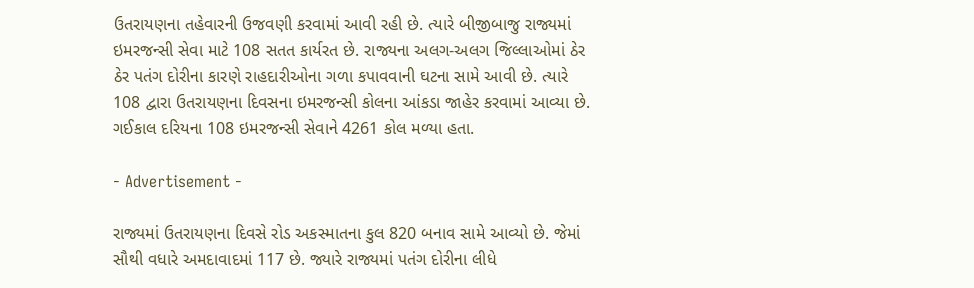ઉતરાયણના તહેવારની ઉજવણી કરવામાં આવી રહી છે. ત્યારે બીજીબાજુ રાજ્યમાં ઇમરજન્સી સેવા માટે 108 સતત કાર્યરત છે. રાજ્યના અલગ-અલગ જિલ્લાઓમાં ઠેર ઠેર પતંગ દોરીના કારણે રાહદારીઓના ગળા કપાવવાની ઘટના સામે આવી છે. ત્યારે 108 દ્વારા ઉતરાયણના દિવસના ઇમરજન્સી કોલના આંકડા જાહેર કરવામાં આવ્યા છે. ગઈકાલ દરિયના 108 ઇમરજન્સી સેવાને 4261 કોલ મળ્યા હતા.

- Advertisement -

રાજ્યમાં ઉતરાયણના દિવસે રોડ અકસ્માતના કુલ 820 બનાવ સામે આવ્યો છે. જેમાં સૌથી વધારે અમદાવાદમાં 117 છે. જ્યારે રાજ્યમાં પતંગ દોરીના લીધે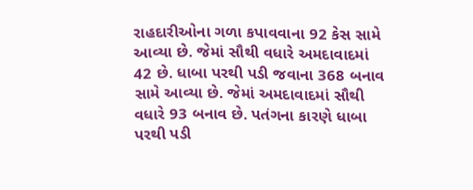રાહદારીઓના ગળા કપાવવાના 92 કેસ સામે આવ્યા છે. જેમાં સૌથી વધારે અમદાવાદમાં 42 છે. ધાબા પરથી પડી જવાના 368 બનાવ સામે આવ્યા છે. જેમાં અમદાવાદમાં સૌથી વધારે 93 બનાવ છે. પતંગના કારણે ધાબા પરથી પડી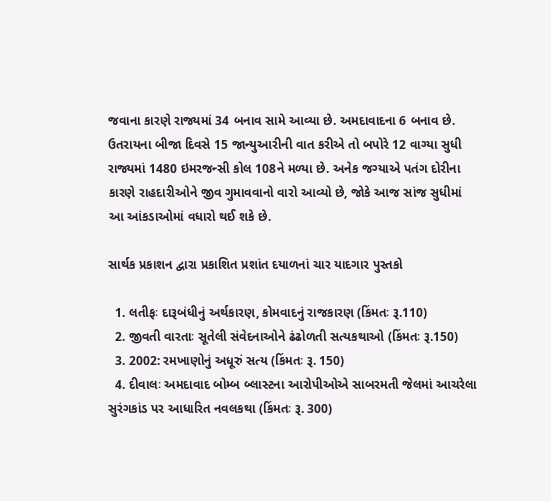જવાના કારણે રાજ્યમાં 34 બનાવ સામે આવ્યા છે. અમદાવાદના 6 બનાવ છે. ઉતરાયના બીજા દિવસે 15 જાન્યુઆરીની વાત કરીએ તો બપોરે 12 વાગ્યા સુધી રાજ્યમાં 1480 ઇમરજન્સી કોલ 108ને મળ્યા છે. અનેક જગ્યાએ પતંગ દોરીના કારણે રાહદારીઓને જીવ ગુમાવવાનો વારો આવ્યો છે, જોકે આજ સાંજ સુધીમાં આ આંકડાઓમાં વધારો થઈ શકે છે.

સાર્થક પ્રકાશન દ્વારા પ્રકાશિત પ્રશાંત દયાળનાં ચાર યાદગાર પુસ્તકો

  1. લતીફઃ દારૂબંધીનું અર્થકારણ, કોમવાદનું રાજકારણ (કિંમતઃ રૂ.110)
  2. જીવતી વારતાઃ સૂતેલી સંવેદનાઓને ઢંઢોળતી સત્યકથાઓ (કિંમતઃ રૂ.150)
  3. 2002: રમખાણોનું અધૂરું સત્ય (કિંમતઃ રૂ. 150)
  4. દીવાલઃ અમદાવાદ બોમ્બ બ્લાસ્ટના આરોપીઓએ સાબરમતી જેલમાં આચરેલા સુરંગકાંડ પર આધારિત નવલકથા (કિંમતઃ રૂ. 300)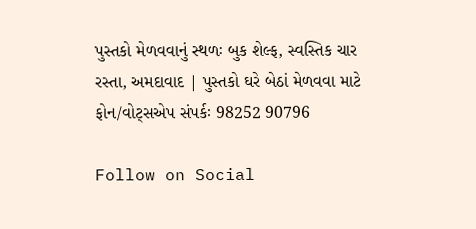પુસ્તકો મેળવવાનું સ્થળઃ બુક શેલ્ફ, સ્વસ્તિક ચાર રસ્તા, અમદાવાદ | પુસ્તકો ઘરે બેઠાં મેળવવા માટે ફોન/વોટ્સએપ સંપર્કઃ 98252 90796

Follow on Social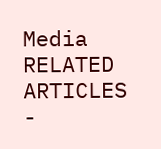Media
RELATED ARTICLES
-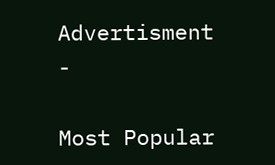Advertisment -

Most Popular